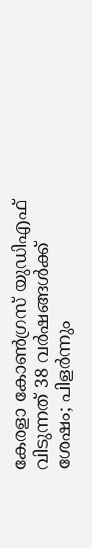കേരളാ കോൺഗ്രസ് യുഡിഎഫ് വിടുന്നത് 38 വർഷങ്ങൾക്ക് ശേഷം; പിളർന്നും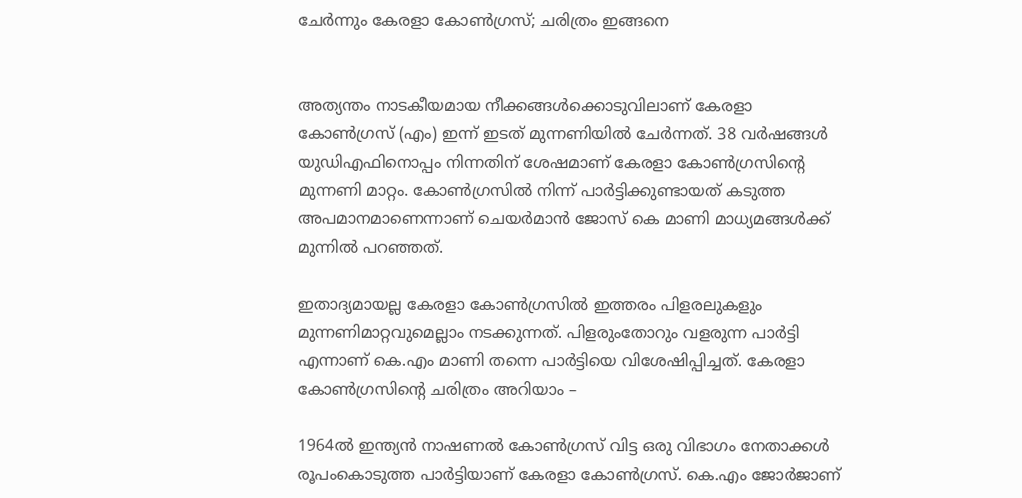ചേർന്നും കേരളാ കോൺഗ്രസ്; ചരിത്രം ഇങ്ങനെ


അത്യന്തം നാടകീയമായ നീക്കങ്ങൾക്കൊടുവിലാണ് കേരളാ കോൺഗ്രസ് (എം) ഇന്ന് ഇടത് മുന്നണിയിൽ ചേർന്നത്. 38 വർഷങ്ങൾ യുഡിഎഫിനൊപ്പം നിന്നതിന് ശേഷമാണ് കേരളാ കോൺഗ്രസിന്റെ മുന്നണി മാറ്റം. കോൺഗ്രസിൽ നിന്ന് പാർട്ടിക്കുണ്ടായത് കടുത്ത അപമാനമാണെന്നാണ് ചെയർമാൻ ജോസ് കെ മാണി മാധ്യമങ്ങൾക്ക് മുന്നിൽ പറഞ്ഞത്.

ഇതാദ്യമായല്ല കേരളാ കോൺഗ്രസിൽ ഇത്തരം പിളരലുകളും മുന്നണിമാറ്റവുമെല്ലാം നടക്കുന്നത്. പിളരുംതോറും വളരുന്ന പാർട്ടി എന്നാണ് കെ.എം മാണി തന്നെ പാർട്ടിയെ വിശേഷിപ്പിച്ചത്. കേരളാ കോൺഗ്രസിന്റെ ചരിത്രം അറിയാം –

1964ൽ ഇന്ത്യൻ നാഷണൽ കോൺഗ്രസ് വിട്ട ഒരു വിഭാഗം നേതാക്കൾ രൂപംകൊടുത്ത പാർട്ടിയാണ് കേരളാ കോൺഗ്രസ്. കെ.എം ജോർജാണ്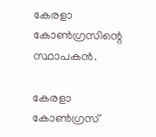കേരളാ കോൺഗ്രസിന്റെ സ്ഥാപകൻ.

കേരളാ കോൺഗ്രസ്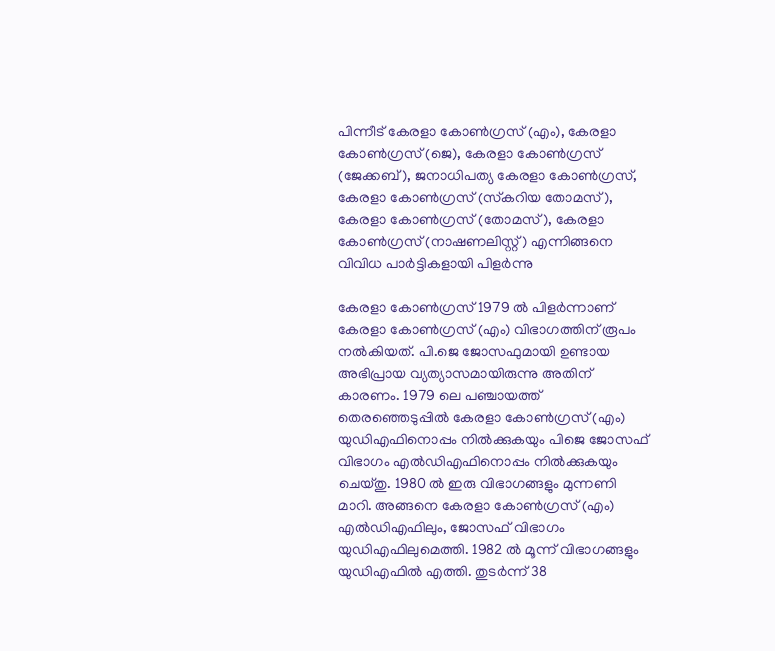പിന്നീട് കേരളാ കോൺഗ്രസ് (എം), കേരളാ കോൺഗ്രസ് (ജെ), കേരളാ കോൺഗ്രസ് (ജേക്കബ്), ജനാധിപത്യ കേരളാ കോൺഗ്രസ്, കേരളാ കോൺഗ്രസ് (സ്‌കറിയ തോമസ്), കേരളാ കോൺഗ്രസ് (തോമസ്), കേരളാ കോൺഗ്രസ് (നാഷണലിസ്റ്റ്) എന്നിങ്ങനെ വിവിധ പാർട്ടികളായി പിളർന്നു

കേരളാ കോൺഗ്രസ് 1979 ൽ പിളർന്നാണ് കേരളാ കോൺഗ്രസ് (എം) വിഭാഗത്തിന് രൂപം നൽകിയത്. പി.ജെ ജോസഫുമായി ഉണ്ടായ അഭിപ്രായ വ്യത്യാസമായിരുന്നു അതിന് കാരണം. 1979 ലെ പഞ്ചായത്ത് തെരഞ്ഞെടുപ്പിൽ കേരളാ കോൺഗ്രസ് (എം) യുഡിഎഫിനൊപ്പം നിൽക്കുകയും പിജെ ജോസഫ് വിഭാഗം എൽഡിഎഫിനൊപ്പം നിൽക്കുകയും ചെയ്തു. 1980 ൽ ഇരു വിഭാഗങ്ങളും മുന്നണി മാറി. അങ്ങനെ കേരളാ കോൺഗ്രസ് (എം) എൽഡിഎഫിലും, ജോസഫ് വിഭാഗം യുഡിഎഫിലുമെത്തി. 1982 ൽ മൂന്ന് വിഭാഗങ്ങളും യുഡിഎഫിൽ എത്തി. തുടർന്ന് 38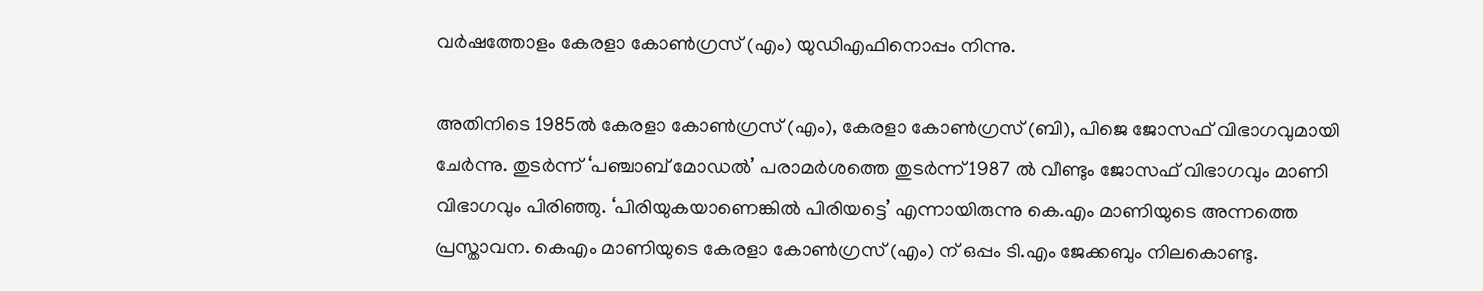വർഷത്തോളം കേരളാ കോൺഗ്രസ് (എം) യുഡിഎഫിനൊപ്പം നിന്നു.

അതിനിടെ 1985ൽ കേരളാ കോൺഗ്രസ് (എം), കേരളാ കോൺഗ്രസ് (ബി), പിജെ ജോസഫ് വിഭാഗവുമായി ചേർന്നു. തുടർന്ന് ‘പഞ്ചാബ് മോഡൽ’ പരാമർശത്തെ തുടർന്ന് 1987 ൽ വീണ്ടും ജോസഫ് വിഭാഗവും മാണി വിഭാഗവും പിരിഞ്ഞു. ‘പിരിയുകയാണെങ്കിൽ പിരിയട്ടെ’ എന്നായിരുന്നു കെ.എം മാണിയുടെ അന്നത്തെ പ്രസ്താവന. കെഎം മാണിയുടെ കേരളാ കോൺഗ്രസ് (എം) ന് ഒപ്പം ടി.എം ജേക്കബും നിലകൊണ്ടു.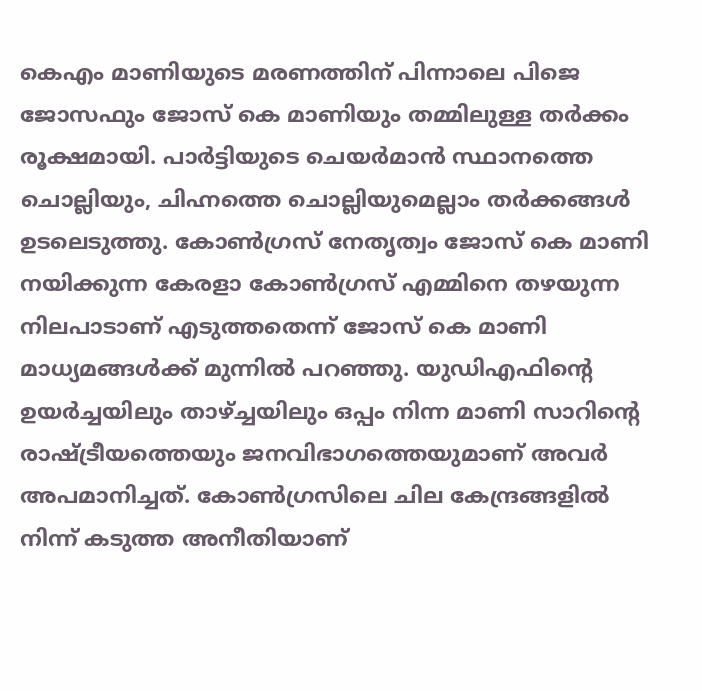കെഎം മാണിയുടെ മരണത്തിന് പിന്നാലെ പിജെ ജോസഫും ജോസ് കെ മാണിയും തമ്മിലുള്ള തർക്കം രൂക്ഷമായി. പാർട്ടിയുടെ ചെയർമാൻ സ്ഥാനത്തെ ചൊല്ലിയും, ചിഹ്നത്തെ ചൊല്ലിയുമെല്ലാം തർക്കങ്ങൾ ഉടലെടുത്തു. കോൺഗ്രസ് നേതൃത്വം ജോസ് കെ മാണി നയിക്കുന്ന കേരളാ കോൺഗ്രസ് എമ്മിനെ തഴയുന്ന നിലപാടാണ് എടുത്തതെന്ന് ജോസ് കെ മാണി മാധ്യമങ്ങൾക്ക് മുന്നിൽ പറഞ്ഞു. യുഡിഎഫിന്റെ ഉയർച്ചയിലും താഴ്ച്ചയിലും ഒപ്പം നിന്ന മാണി സാറിന്റെ രാഷ്ട്രീയത്തെയും ജനവിഭാഗത്തെയുമാണ് അവർ അപമാനിച്ചത്. കോൺഗ്രസിലെ ചില കേന്ദ്രങ്ങളിൽ നിന്ന് കടുത്ത അനീതിയാണ്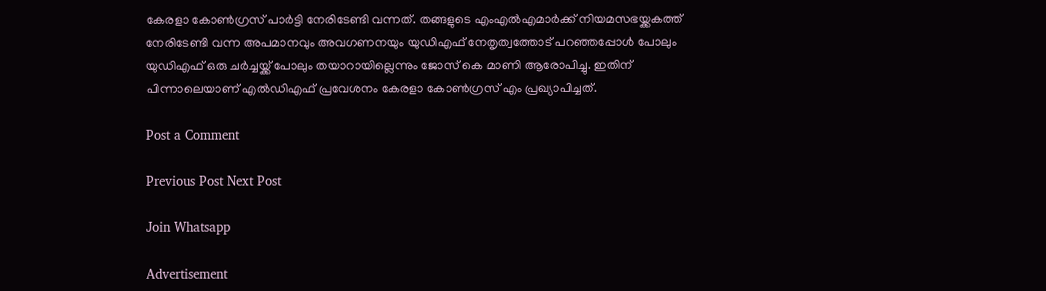കേരളാ കോൺഗ്രസ് പാർട്ടി നേരിടേണ്ടി വന്നത്. തങ്ങളുടെ എംഎൽഎമാർക്ക് നിയമസഭയ്ക്കകത്ത് നേരിടേണ്ടി വന്ന അപമാനവും അവഗണനയും യുഡിഎഫ് നേതൃത്വത്തോട് പറഞ്ഞപ്പോൾ പോലും യുഡിഎഫ് ഒരു ചർച്ചയ്ക്ക് പോലും തയാറായില്ലെന്നും ജോസ് കെ മാണി ആരോപിച്ചു. ഇതിന് പിന്നാലെയാണ് എൽഡിഎഫ് പ്രവേശനം കേരളാ കോൺഗ്രസ് എം പ്രഖ്യാപിച്ചത്.

Post a Comment

Previous Post Next Post

Join Whatsapp

Advertisement